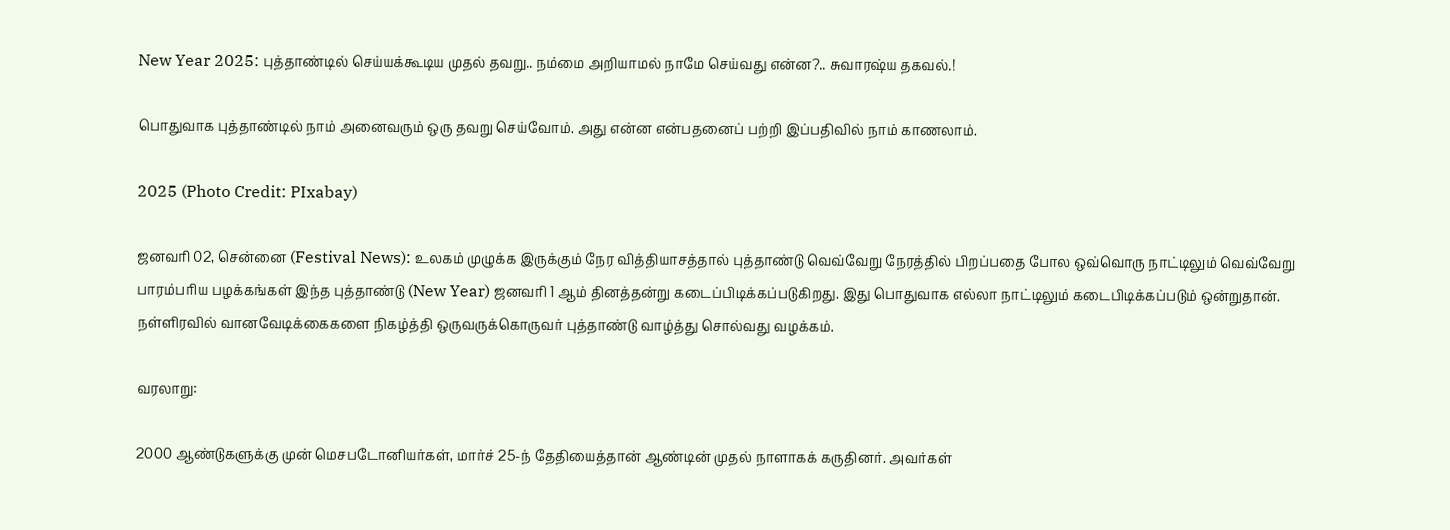New Year 2025: புத்தாண்டில் செய்யக்கூடிய முதல் தவறு.. நம்மை அறியாமல் நாமே செய்வது என்ன?.. சுவாரஷ்ய தகவல்.!

பொதுவாக புத்தாண்டில் நாம் அனைவரும் ஒரு தவறு செய்வோம். அது என்ன என்பதனைப் பற்றி இப்பதிவில் நாம் காணலாம்.

2025 (Photo Credit: PIxabay)

ஜனவரி 02, சென்னை (Festival News): உலகம் முழுக்க இருக்கும் நேர வித்தியாசத்தால் புத்தாண்டு வெவ்வேறு நேரத்தில் பிறப்பதை போல ஒவ்வொரு நாட்டிலும் வெவ்வேறு பாரம்பரிய பழக்கங்கள் இந்த புத்தாண்டு (New Year) ஜனவரி 1 ஆம் தினத்தன்று கடைப்பிடிக்கப்படுகிறது. இது பொதுவாக எல்லா நாட்டிலும் கடைபிடிக்கப்படும் ஒன்றுதான். நள்ளிரவில் வானவேடிக்கைகளை நிகழ்த்தி ஒருவருக்கொருவர் புத்தாண்டு வாழ்த்து சொல்வது வழக்கம்.

வரலாறு:

2000 ஆண்டுகளுக்கு முன் மெசபடோனியர்கள், மார்ச் 25-ந் தேதியைத்தான் ஆண்டின் முதல் நாளாகக் கருதினர். அவர்கள்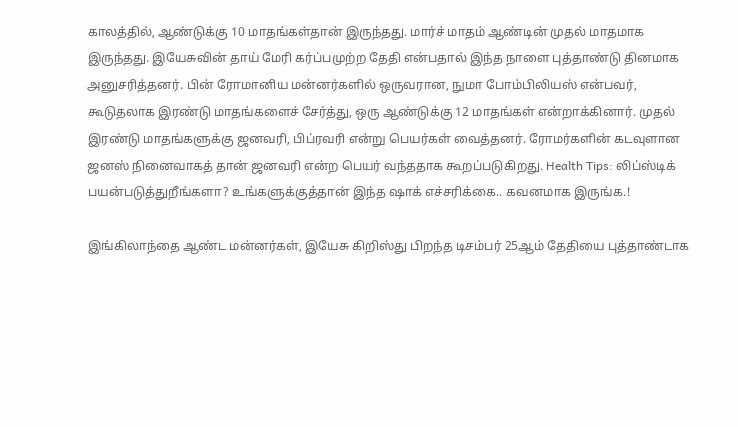காலத்தில், ஆண்டுக்கு 10 மாதங்கள்தான் இருந்தது. மார்ச் மாதம் ஆண்டின் முதல் மாதமாக இருந்தது. இயேசுவின் தாய் மேரி கர்ப்பமுற்ற தேதி என்பதால் இந்த நாளை புத்தாண்டு தினமாக அனுசரித்தனர். பின் ரோமானிய மன்னர்களில் ஒருவரான, நுமா போம்பிலியஸ் என்பவர், கூடுதலாக இரண்டு மாதங்களைச் சேர்த்து, ஒரு ஆண்டுக்கு 12 மாதங்கள் என்றாக்கினார். முதல் இரண்டு மாதங்களுக்கு ஜனவரி, பிப்ரவரி என்று பெயர்கள் வைத்தனர். ரோமர்களின் கடவுளான ஜனஸ் நினைவாகத் தான் ஜனவரி என்ற பெயர் வந்ததாக கூறப்படுகிறது. Health Tips: லிப்ஸ்டிக் பயன்படுத்துறீங்களா? உங்களுக்குத்தான் இந்த ஷாக் எச்சரிக்கை.. கவனமாக இருங்க.!

இங்கிலாந்தை ஆண்ட மன்னர்கள், இயேசு கிறிஸ்து பிறந்த டிசம்பர் 25ஆம் தேதியை புத்தாண்டாக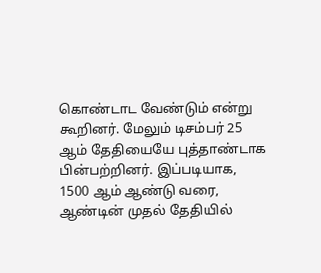கொண்டாட வேண்டும் என்று கூறினர். மேலும் டிசம்பர் 25 ஆம் தேதியையே புத்தாண்டாக பின்பற்றினர். இப்படியாக, 1500 ஆம் ஆண்டு வரை, ஆண்டின் முதல் தேதியில்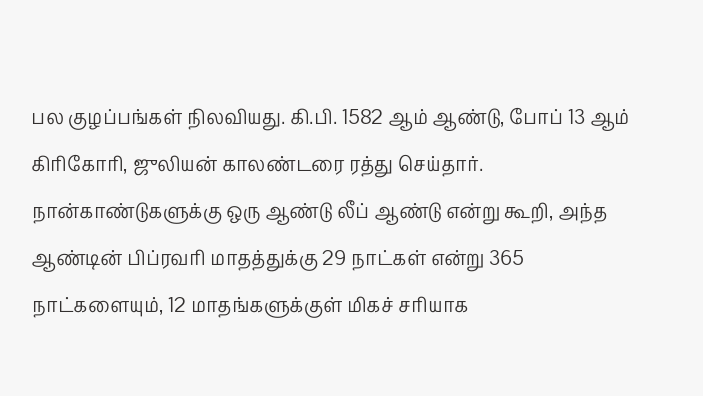பல குழப்பங்கள் நிலவியது. கி.பி. 1582 ஆம் ஆண்டு, போப் 13 ஆம் கிரிகோரி, ஜுலியன் காலண்டரை ரத்து செய்தார். நான்காண்டுகளுக்கு ஒரு ஆண்டு லீப் ஆண்டு என்று கூறி, அந்த ஆண்டின் பிப்ரவரி மாதத்துக்கு 29 நாட்கள் என்று 365 நாட்களையும், 12 மாதங்களுக்குள் மிகச் சரியாக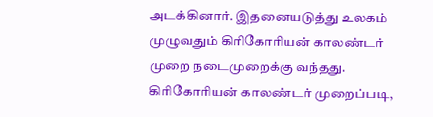அடக்கினார். இதனையடுத்து உலகம் முழுவதும் கிரிகோரியன் காலண்டர் முறை நடைமுறைக்கு வந்தது. கிரிகோரியன் காலண்டர் முறைப்படி,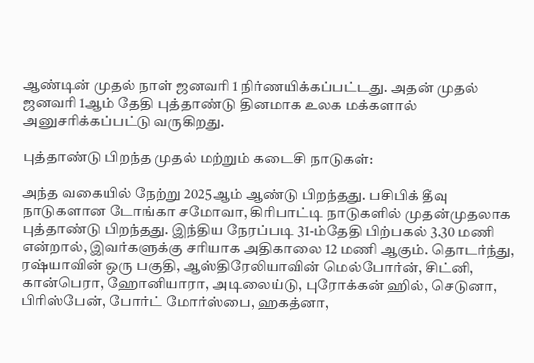ஆண்டின் முதல் நாள் ஜனவரி 1 நிர்ணயிக்கப்பட்டது. அதன் முதல் ஜனவரி 1ஆம் தேதி புத்தாண்டு தினமாக உலக மக்களால் அனுசரிக்கப்பட்டு வருகிறது.

புத்தாண்டு பிறந்த முதல் மற்றும் கடைசி நாடுகள்:

அந்த வகையில் நேற்று 2025ஆம் ஆண்டு பிறந்தது. பசிபிக் தீவு நாடுகளான டோங்கா சமோவா, கிரிபாட்டி நாடுகளில் முதன்முதலாக புத்தாண்டு பிறந்தது. இந்திய நேரப்படி 31-ம்தேதி பிற்பகல் 3.30 மணி என்றால், இவர்களுக்கு சரியாக அதிகாலை 12 மணி ஆகும். தொடர்ந்து, ரஷ்யாவின் ஒரு பகுதி, ஆஸ்திரேலியாவின் மெல்போர்ன், சிட்னி, கான்பெரா, ஹோனியாரா, அடிலைய்டு, புரோக்கன் ஹில், செடுனா, பிரிஸ்பேன், போர்ட் மோர்ஸ்பை, ஹகத்னா,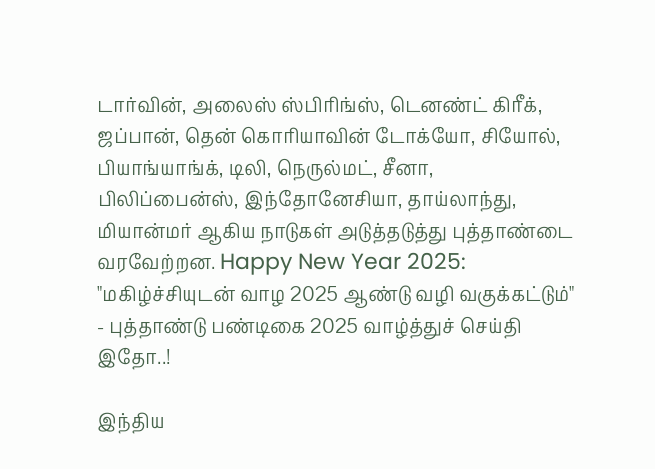டார்வின், அலைஸ் ஸ்பிரிங்ஸ், டெனண்ட் கிரீக், ஜப்பான், தென் கொரியாவின் டோக்யோ, சியோல், பியாங்யாங்க், டிலி, நெருல்மட், சீனா, பிலிப்பைன்ஸ், இந்தோனேசியா, தாய்லாந்து, மியான்மர் ஆகிய நாடுகள் அடுத்தடுத்து புத்தாண்டை வரவேற்றன. Happy New Year 2025: "மகிழ்ச்சியுடன் வாழ 2025 ஆண்டு வழி வகுக்கட்டும்" - புத்தாண்டு பண்டிகை 2025 வாழ்த்துச் செய்தி இதோ..!

இந்திய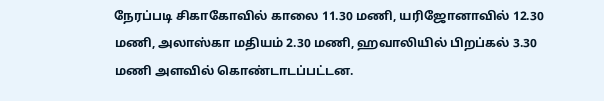நேரப்படி சிகாகோவில் காலை 11.30 மணி, யரிஜோனாவில் 12.30 மணி, அலாஸ்கா மதியம் 2.30 மணி, ஹவாலியில் பிறப்கல் 3.30 மணி அளவில் கொண்டாடப்பட்டன.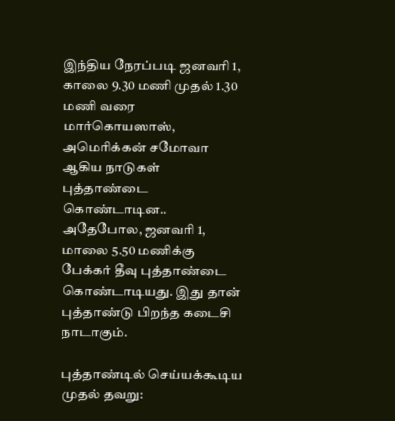இந்திய நேரப்படி ஜனவரி 1, காலை 9.30 மணி முதல் 1.30 மணி வரை மார்கொயஸாஸ், அமெரிக்கன் சமோவா ஆகிய நாடுகள் புத்தாண்டை கொண்டாடின.. அதேபோல, ஜனவரி 1, மாலை 5.50 மணிக்கு பேக்கர் தீவு புத்தாண்டை கொண்டாடியது. இது தான் புத்தாண்டு பிறந்த கடைசி நாடாகும்.

புத்தாண்டில் செய்யக்கூடிய முதல் தவறு: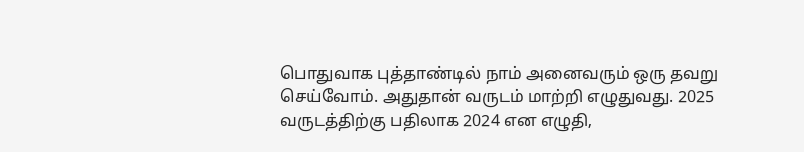பொதுவாக புத்தாண்டில் நாம் அனைவரும் ஒரு தவறு செய்வோம். அதுதான் வருடம் மாற்றி எழுதுவது. 2025 வருடத்திற்கு பதிலாக 2024 என எழுதி,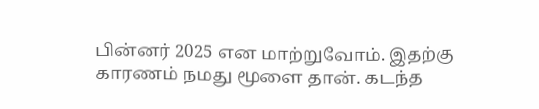பின்னர் 2025 என மாற்றுவோம். இதற்கு காரணம் நமது மூளை தான். கடந்த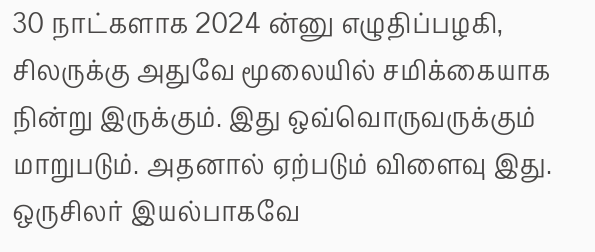30 நாட்களாக 2024 ன்னு எழுதிப்பழகி, சிலருக்கு அதுவே மூலையில் சமிக்கையாக நின்று இருக்கும். இது ஒவ்வொருவருக்கும் மாறுபடும். அதனால் ஏற்படும் விளைவு இது. ஒருசிலர் இயல்பாகவே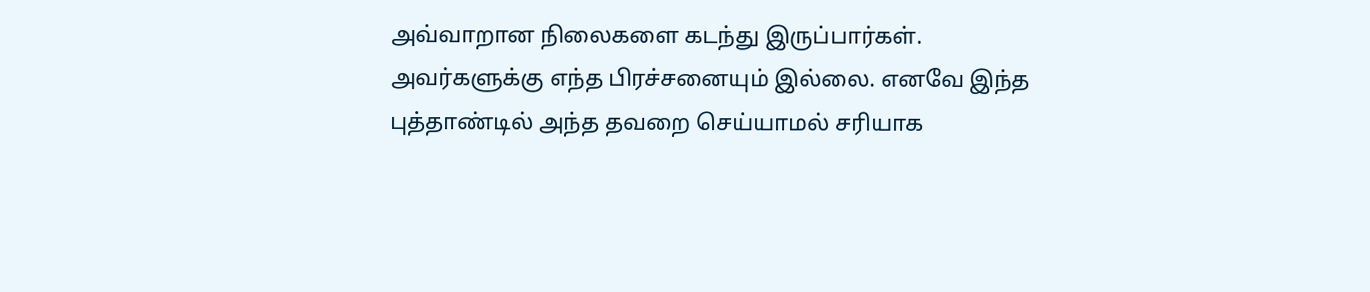அவ்வாறான நிலைகளை கடந்து இருப்பார்கள். அவர்களுக்கு எந்த பிரச்சனையும் இல்லை. எனவே இந்த புத்தாண்டில் அந்த தவறை செய்யாமல் சரியாக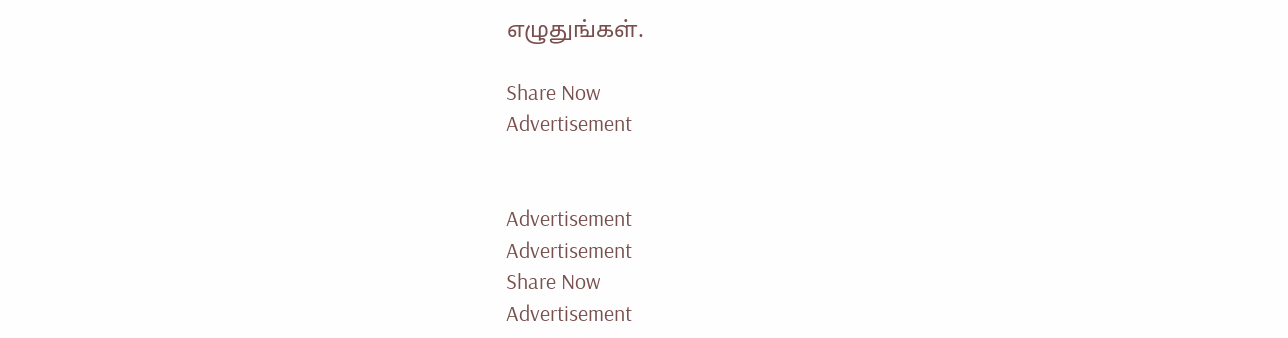எழுதுங்கள்.

Share Now
Advertisement


Advertisement
Advertisement
Share Now
Advertisement